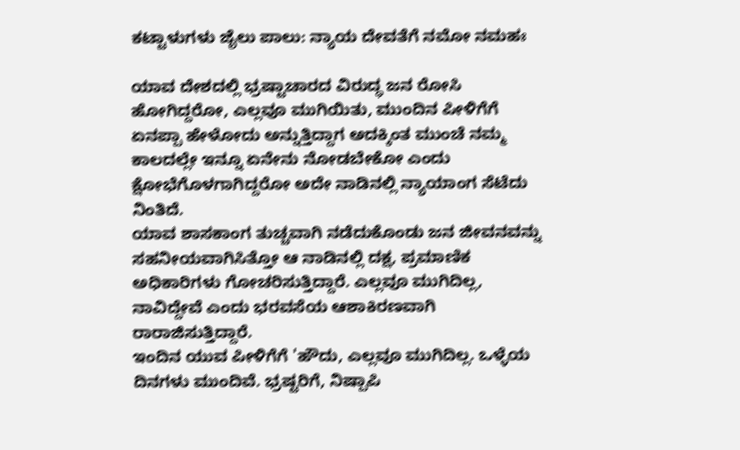ಕಟ್ಟಾಳುಗಳು ಜೈಲು ಪಾಲು: ನ್ಯಾಯ ದೇವತೆಗೆ ನಮೋ ನಮಹಃ

ಯಾವ ದೇಶದಲ್ಲಿ ಭ್ರಷ್ಟಾಚಾರದ ವಿರುದ್ಧ ಜನ ರೋಸಿ ಹೋಗಿದ್ದರೋ, ಎಲ್ಲವೂ ಮುಗಿಯಿತು, ಮುಂದಿನ ಪೀಳಿಗೆಗೆ ಏನಪ್ಪಾ ಹೇಳೋದು ಅನ್ನುತ್ತಿದ್ದಾಗ ಅದಕ್ಕಿಂತ ಮುಂಚೆ ನಮ್ಮ ಕಾಲದಲ್ಲೇ ಇನ್ನೂ ಏನೇನು ನೋಡಬೇಕೋ ಎಂದು ಕ್ಷೋಭೆಗೊಳಗಾಗಿದ್ದರೋ ಅದೇ ನಾಡಿನಲ್ಲಿ ನ್ಯಾಯಾಂಗ ಸೆಟೆದು ನಿಂತಿದೆ.
ಯಾವ ಶಾಸಕಾಂಗ ತುಚ್ಚವಾಗಿ ನಡೆದುಕೊಂಡು ಜನ ಜೀವನವನ್ನು ಸಹನೀಯವಾಗಿಸಿತ್ತೋ ಆ ನಾಡಿನಲ್ಲಿ ದಕ್ಷ, ಪ್ರಮಾಣಿಕ ಅಧಿಕಾರಿಗಳು ಗೋಚರಿಸುತ್ತಿದ್ದಾರೆ. ಎಲ್ಲವೂ ಮುಗಿದಿಲ್ಲ, ನಾವಿದ್ದೇವೆ ಎಂದು ಭರವಸೆಯ ಆಶಾಕಿರಣವಾಗಿ ರಾರಾಜಿಸುತ್ತಿದ್ದಾರೆ.
ಇಂದಿನ ಯುವ ಪೀಳಿಗೆಗೆ 'ಹೌದು, ಎಲ್ಲವೂ ಮುಗಿದಿಲ್ಲ. ಒಳ್ಳೆಯ ದಿನಗಳು ಮುಂದಿವೆ. ಭ್ರಷ್ಟರಿಗೆ, ನಿಷ್ಪಾಪಿ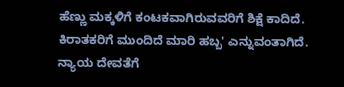ಹೆಣ್ಣು ಮಕ್ಕಳಿಗೆ ಕಂಟಕವಾಗಿರುವವರಿಗೆ ಶಿಕ್ಷೆ ಕಾದಿದೆ. ಕಿರಾತಕರಿಗೆ ಮುಂದಿದೆ ಮಾರಿ ಹಬ್ಬ' ಎನ್ನುವಂತಾಗಿದೆ. ನ್ಯಾಯ ದೇವತೆಗೆ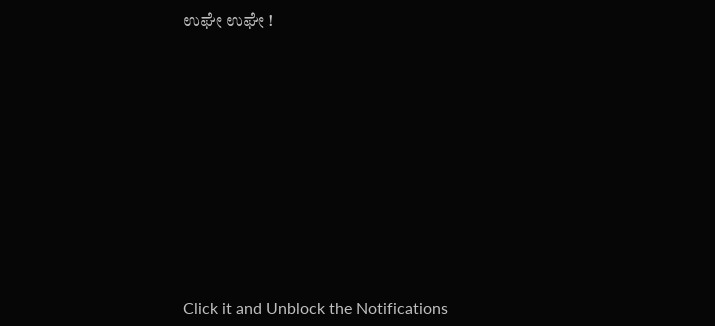ಉಘೇ ಉಘೇ !












Click it and Unblock the Notifications